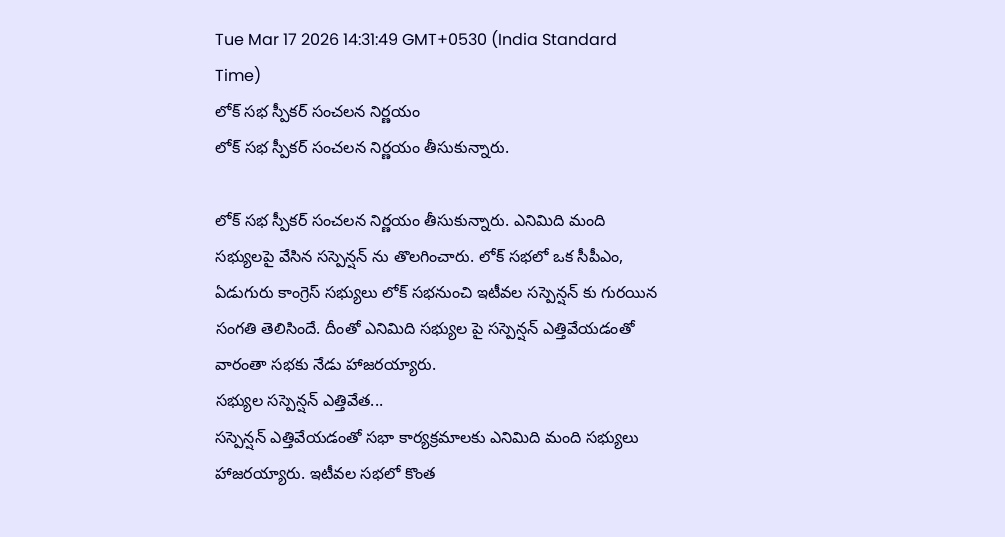Tue Mar 17 2026 14:31:49 GMT+0530 (India Standard Time)
లోక్ సభ స్పీకర్ సంచలన నిర్ణయం
లోక్ సభ స్పీకర్ సంచలన నిర్ణయం తీసుకున్నారు.

లోక్ సభ స్పీకర్ సంచలన నిర్ణయం తీసుకున్నారు. ఎనిమిది మంది సభ్యులపై వేసిన సస్పెన్షన్ ను తొలగించారు. లోక్ సభలో ఒక సీపీఎం, ఏడుగురు కాంగ్రెస్ సభ్యులు లోక్ సభనుంచి ఇటీవల సస్పెన్షన్ కు గురయిన సంగతి తెలిసిందే. దీంతో ఎనిమిది సభ్యుల పై సస్పెన్షన్ ఎత్తివేయడంతో వారంతా సభకు నేడు హాజరయ్యారు.
సభ్యుల సస్పెన్షన్ ఎత్తివేత...
సస్పెన్షన్ ఎత్తివేయడంతో సభా కార్యక్రమాలకు ఎనిమిది మంది సభ్యులు హాజరయ్యారు. ఇటీవల సభలో కొంత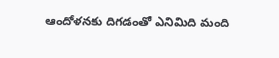ఆందోళనకు దిగడంతో ఎనిమిది మంది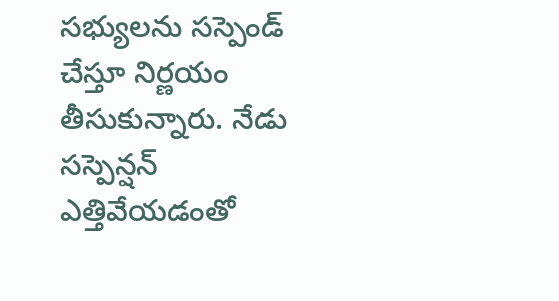సభ్యులను సస్పెండ్ చేస్తూ నిర్ణయం తీసుకున్నారు. నేడు సస్పెన్షన్ ఎత్తివేయడంతో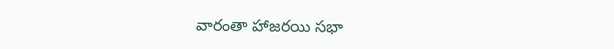వారంతా హాజరయి సభా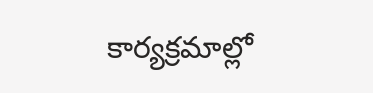కార్యక్రమాల్లో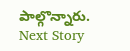పాల్గొన్నారు.
Next Story